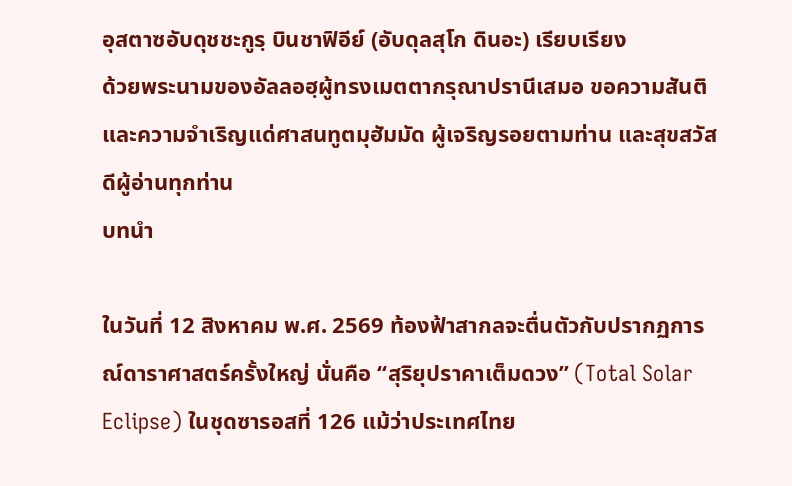อุสตาซอับดุชชะกูรฺ บินชาฟิอีย์ (อับดุลสุโก ดินอะ) เรียบเรียง
ด้วยพระนามของอัลลอฮฺผู้ทรงเมตตากรุณาปรานีเสมอ ขอความสันติและความจำเริญแด่ศาสนทูตมุฮัมมัด ผู้เจริญรอยตามท่าน และสุขสวัสดีผู้อ่านทุกท่าน
บทนำ

ในวันที่ 12 สิงหาคม พ.ศ. 2569 ท้องฟ้าสากลจะตื่นตัวกับปรากฏการณ์ดาราศาสตร์ครั้งใหญ่ นั่นคือ “สุริยุปราคาเต็มดวง” (Total Solar Eclipse) ในชุดซารอสที่ 126 แม้ว่าประเทศไทย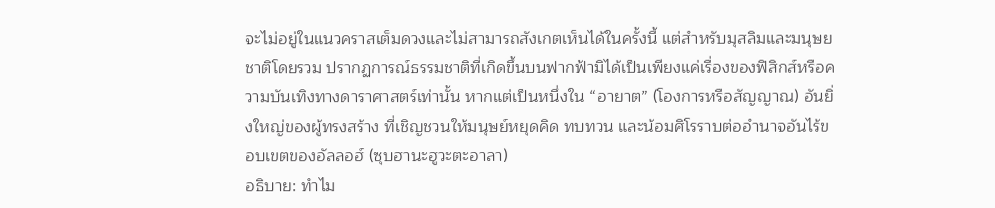จะไม่อยู่ในแนวคราสเต็มดวงและไม่สามารถสังเกตเห็นได้ในครั้งนี้ แต่สำหรับมุสลิมและมนุษยชาติโดยรวม ปรากฏการณ์ธรรมชาติที่เกิดขึ้นบนฟากฟ้ามิได้เป็นเพียงแค่เรื่องของฟิสิกส์หรือความบันเทิงทางดาราศาสตร์เท่านั้น หากแต่เป็นหนึ่งใน “อายาต” (โองการหรือสัญญาณ) อันยิ่งใหญ่ของผู้ทรงสร้าง ที่เชิญชวนให้มนุษย์หยุดคิด ทบทวน และน้อมศิโรราบต่ออำนาจอันไร้ขอบเขตของอัลลอฮ์ (ซุบฮานะฮูวะตะอาลา)
อธิบาย: ทำไม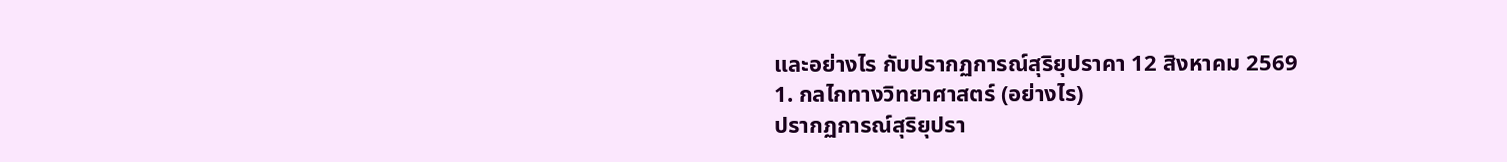และอย่างไร กับปรากฏการณ์สุริยุปราคา 12 สิงหาคม 2569
1. กลไกทางวิทยาศาสตร์ (อย่างไร)
ปรากฏการณ์สุริยุปรา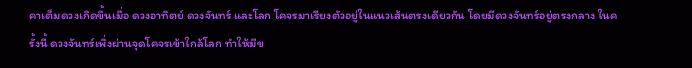คาเต็มดวงเกิดขึ้นเมื่อ ดวงอาทิตย์ ดวงจันทร์ และโลก โคจรมาเรียงตัวอยู่ในแนวเส้นตรงเดียวกัน โดยมีดวงจันทร์อยู่ตรงกลาง ในครั้งนี้ ดวงจันทร์เพิ่งผ่านจุดโคจรเข้าใกล้โลก ทำให้มีข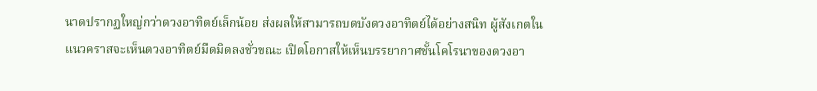นาดปรากฏใหญ่กว่าดวงอาทิตย์เล็กน้อย ส่งผลให้สามารถบดบังดวงอาทิตย์ได้อย่างสนิท ผู้สังเกตในแนวคราสจะเห็นดวงอาทิตย์มืดมิดลงชั่วขณะ เปิดโอกาสให้เห็นบรรยากาศชั้นโคโรนาของดวงอา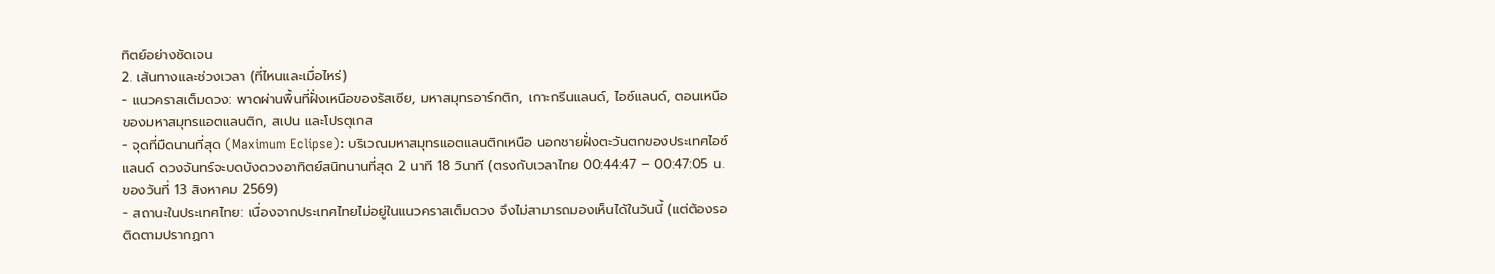ทิตย์อย่างชัดเจน
2. เส้นทางและช่วงเวลา (ที่ไหนและเมื่อไหร่)
- แนวคราสเต็มดวง: พาดผ่านพื้นที่ฝั่งเหนือของรัสเซีย, มหาสมุทรอาร์กติก, เกาะกรีนแลนด์, ไอซ์แลนด์, ตอนเหนือของมหาสมุทรแอตแลนติก, สเปน และโปรตุเกส
- จุดที่มืดนานที่สุด (Maximum Eclipse): บริเวณมหาสมุทรแอตแลนติกเหนือ นอกชายฝั่งตะวันตกของประเทศไอซ์แลนด์ ดวงจันทร์จะบดบังดวงอาทิตย์สนิทนานที่สุด 2 นาที 18 วินาที (ตรงกับเวลาไทย 00:44:47 – 00:47:05 น. ของวันที่ 13 สิงหาคม 2569)
- สถานะในประเทศไทย: เนื่องจากประเทศไทยไม่อยู่ในแนวคราสเต็มดวง จึงไม่สามารถมองเห็นได้ในวันนี้ (แต่ต้องรอติดตามปรากฏกา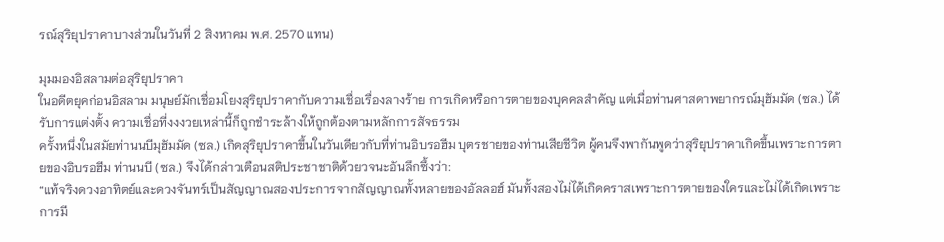รณ์สุริยุปราคาบางส่วนในวันที่ 2 สิงหาคม พ.ศ. 2570 แทน)

มุมมองอิสลามต่อสุริยุปราคา
ในอดีตยุคก่อนอิสลาม มนุษย์มักเชื่อมโยงสุริยุปราคากับความเชื่อเรื่องลางร้าย การเกิดหรือการตายของบุคคลสำคัญ แต่เมื่อท่านศาสดาพยากรณ์มุฮัมมัด (ซล.) ได้รับการแต่งตั้ง ความเชื่อที่งงงวยเหล่านี้ก็ถูกชำระล้างให้ถูกต้องตามหลักการสัจธรรม
ครั้งหนึ่งในสมัยท่านนบีมุฮัมมัด (ซล.) เกิดสุริยุปราคาขึ้นในวันเดียวกับที่ท่านอิบรอฮีม บุตรชายของท่านเสียชีวิต ผู้คนจึงพากันพูดว่าสุริยุปราคาเกิดขึ้นเพราะการตายของอิบรอฮีม ท่านนบี (ซล.) จึงได้กล่าวเตือนสติประชาชาติด้วยวจนะอันลึกซึ้งว่า:
“แท้จริงดวงอาทิตย์และดวงจันทร์เป็นสัญญาณสองประการจากสัญญาณทั้งหลายของอัลลอฮ์ มันทั้งสองไม่ได้เกิดคราสเพราะการตายของใครและไม่ได้เกิดเพราะการมี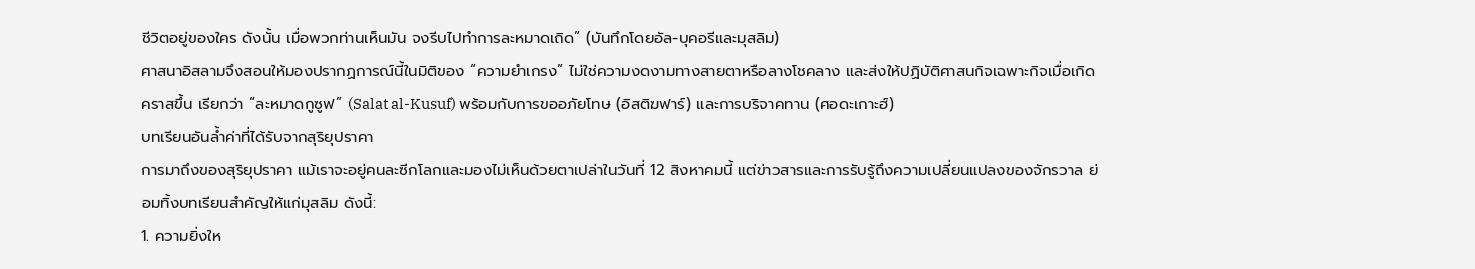ชีวิตอยู่ของใคร ดังนั้น เมื่อพวกท่านเห็นมัน จงรีบไปทำการละหมาดเถิด” (บันทึกโดยอัล-บุคอรีและมุสลิม)
ศาสนาอิสลามจึงสอนให้มองปรากฏการณ์นี้ในมิติของ “ความยำเกรง” ไม่ใช่ความงดงามทางสายตาหรือลางโชคลาง และส่งให้ปฏิบัติศาสนกิจเฉพาะกิจเมื่อเกิดคราสขึ้น เรียกว่า “ละหมาดกูซูฟ” (Salat al-Kusuf) พร้อมกับการขออภัยโทษ (อิสติฆฟาร์) และการบริจาคทาน (ศอดะเกาะฮ์)
บทเรียนอันล้ำค่าที่ได้รับจากสุริยุปราคา
การมาถึงของสุริยุปราคา แม้เราจะอยู่คนละซีกโลกและมองไม่เห็นด้วยตาเปล่าในวันที่ 12 สิงหาคมนี้ แต่ข่าวสารและการรับรู้ถึงความเปลี่ยนแปลงของจักรวาล ย่อมทิ้งบทเรียนสำคัญให้แก่มุสลิม ดังนี้:
1. ความยิ่งให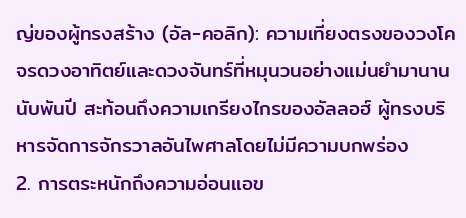ญ่ของผู้ทรงสร้าง (อัล-คอลิก): ความเที่ยงตรงของวงโคจรดวงอาทิตย์และดวงจันทร์ที่หมุนวนอย่างแม่นยำมานานนับพันปี สะท้อนถึงความเกรียงไกรของอัลลอฮ์ ผู้ทรงบริหารจัดการจักรวาลอันไพศาลโดยไม่มีความบกพร่อง
2. การตระหนักถึงความอ่อนแอข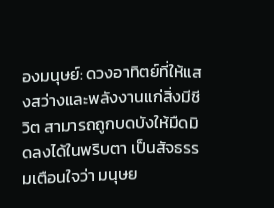องมนุษย์: ดวงอาทิตย์ที่ให้แสงสว่างและพลังงานแก่สิ่งมีชีวิต สามารถถูกบดบังให้มืดมิดลงได้ในพริบตา เป็นสัจธรรมเตือนใจว่า มนุษย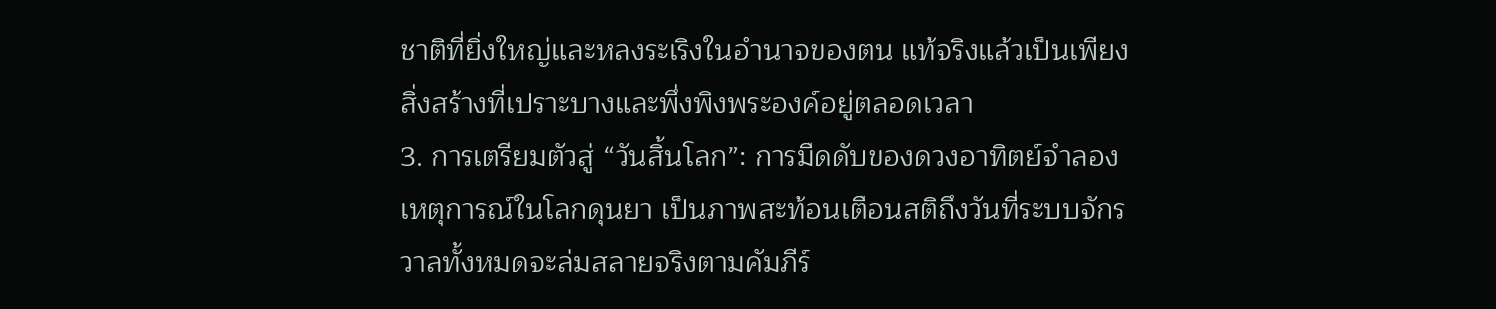ชาติที่ยิ่งใหญ่และหลงระเริงในอำนาจของตน แท้จริงแล้วเป็นเพียงสิ่งสร้างที่เปราะบางและพึ่งพิงพระองค์อยู่ตลอดเวลา
3. การเตรียมตัวสู่ “วันสิ้นโลก”: การมืดดับของดวงอาทิตย์จำลองเหตุการณ์ในโลกดุนยา เป็นภาพสะท้อนเตือนสติถึงวันที่ระบบจักรวาลทั้งหมดจะล่มสลายจริงตามคัมภีร์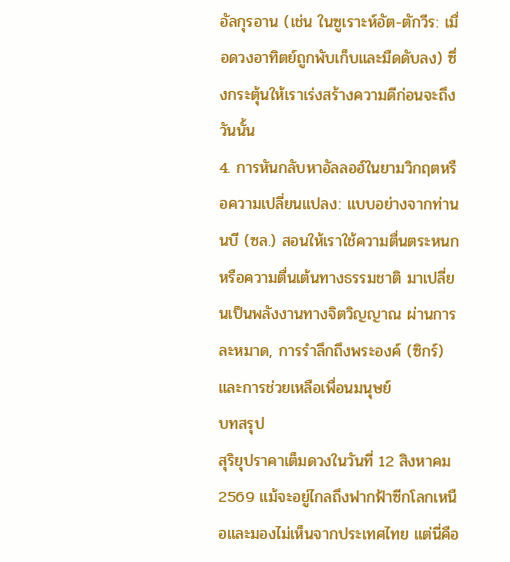อัลกุรอาน (เช่น ในซูเราะห์อัต-ตักวีร: เมื่อดวงอาทิตย์ถูกพับเก็บและมืดดับลง) ซึ่งกระตุ้นให้เราเร่งสร้างความดีก่อนจะถึงวันนั้น
4. การหันกลับหาอัลลอฮ์ในยามวิกฤตหรือความเปลี่ยนแปลง: แบบอย่างจากท่านนบี (ซล.) สอนให้เราใช้ความตื่นตระหนกหรือความตื่นเต้นทางธรรมชาติ มาเปลี่ยนเป็นพลังงานทางจิตวิญญาณ ผ่านการละหมาด, การรำลึกถึงพระองค์ (ซิกร์) และการช่วยเหลือเพื่อนมนุษย์
บทสรุป
สุริยุปราคาเต็มดวงในวันที่ 12 สิงหาคม 2569 แม้จะอยู่ไกลถึงฟากฟ้าซีกโลกเหนือและมองไม่เห็นจากประเทศไทย แต่นี่คือ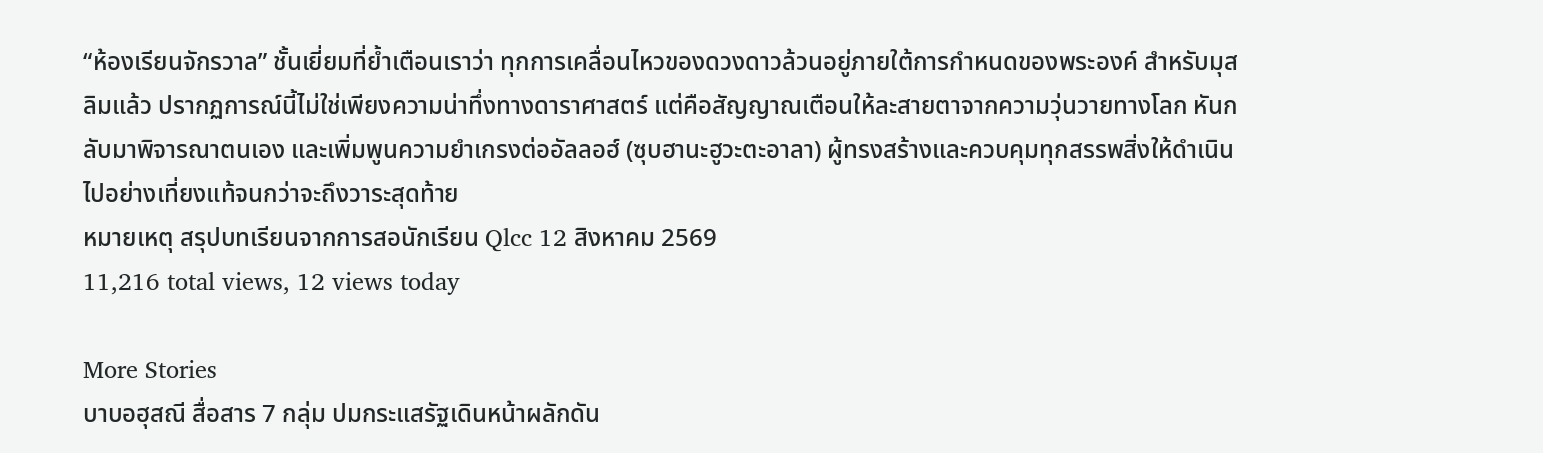“ห้องเรียนจักรวาล” ชั้นเยี่ยมที่ย้ำเตือนเราว่า ทุกการเคลื่อนไหวของดวงดาวล้วนอยู่ภายใต้การกำหนดของพระองค์ สำหรับมุสลิมแล้ว ปรากฏการณ์นี้ไม่ใช่เพียงความน่าทึ่งทางดาราศาสตร์ แต่คือสัญญาณเตือนให้ละสายตาจากความวุ่นวายทางโลก หันกลับมาพิจารณาตนเอง และเพิ่มพูนความยำเกรงต่ออัลลอฮ์ (ซุบฮานะฮูวะตะอาลา) ผู้ทรงสร้างและควบคุมทุกสรรพสิ่งให้ดำเนินไปอย่างเที่ยงแท้จนกว่าจะถึงวาระสุดท้าย
หมายเหตุ สรุปบทเรียนจากการสอนักเรียน Qlcc 12 สิงหาคม 2569
11,216 total views, 12 views today

More Stories
บาบอฮุสณี สื่อสาร 7 กลุ่ม ปมกระแสรัฐเดินหน้าผลักดัน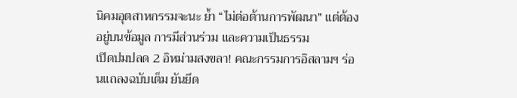นิคมอุตสาหกรรมจะนะ ย้ำ “ไม่ต่อต้านการพัฒนา” แต่ต้องอยู่บนข้อมูล การมีส่วนร่วม และความเป็นธรรม
เปิดปมปลด 2 อิหม่ามสงขลา! คณะกรรมการอิสลามฯ ร่อนแถลงฉบับเต็ม ยันยึด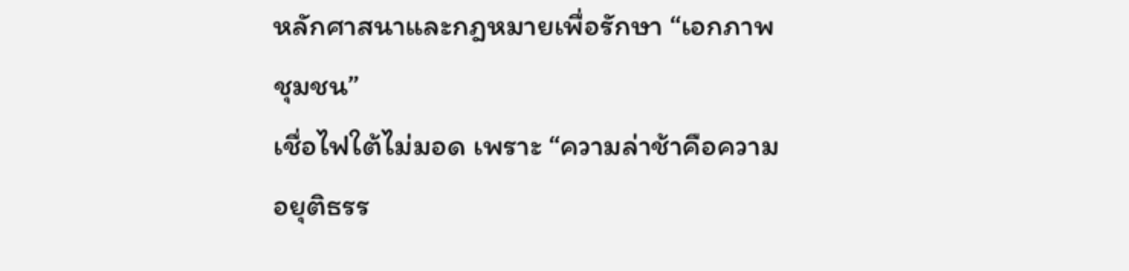หลักศาสนาและกฎหมายเพื่อรักษา “เอกภาพชุมชน”
เชื่อไฟใต้ไม่มอด เพราะ “ความล่าช้าคือความอยุติธรร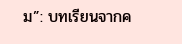ม”: บทเรียนจากค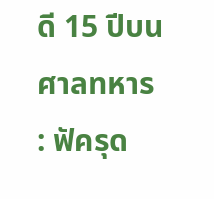ดี 15 ปีบนศาลทหาร : ฟัครุด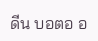ดีน บอตอ อ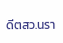ดีตสว.นรา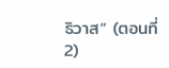ธิวาส” (ตอนที่ 2)